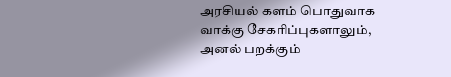அரசியல் களம் பொதுவாக வாக்கு சேகரிப்புகளாலும், அனல் பறக்கும்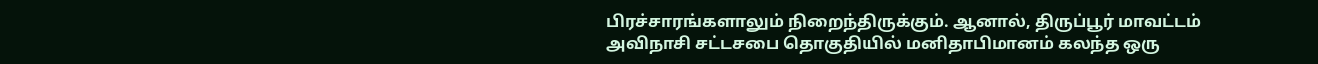பிரச்சாரங்களாலும் நிறைந்திருக்கும். ஆனால், திருப்பூர் மாவட்டம் அவிநாசி சட்டசபை தொகுதியில் மனிதாபிமானம் கலந்த ஒரு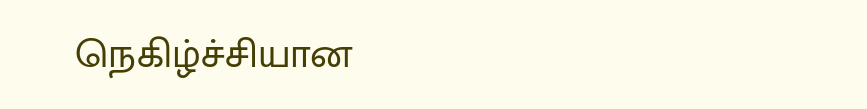நெகிழ்ச்சியான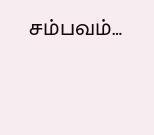சம்பவம்…